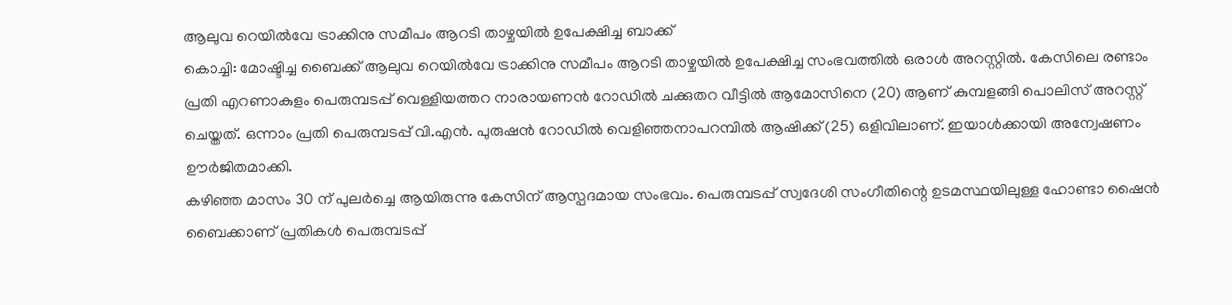ആലുവ റെയിൽവേ ട്രാക്കിനു സമീപം ആറടി താഴ്ചയിൽ ഉപേക്ഷിച്ച ബാക്ക്
കൊച്ചി: മോഷ്ടിച്ച ബൈക്ക് ആലുവ റെയിൽവേ ട്രാക്കിനു സമീപം ആറടി താഴ്ചയിൽ ഉപേക്ഷിച്ച സംഭവത്തിൽ ഒരാൾ അറസ്റ്റിൽ. കേസിലെ രണ്ടാം പ്രതി എറണാകുളം പെരുമ്പടപ്പ് വെള്ളിയത്തറ നാരായണൻ റോഡിൽ ചക്കുതറ വീട്ടിൽ ആമോസിനെ (20) ആണ് കുമ്പളങ്ങി പൊലിസ് അറസ്റ്റ് ചെയ്തത്. ഒന്നാം പ്രതി പെരുമ്പടപ്പ് വി.എൻ. പുരുഷൻ റോഡിൽ വെളിഞ്ഞനാപറമ്പിൽ ആഷിക്ക് (25) ഒളിവിലാണ്. ഇയാൾക്കായി അന്വേഷണം ഊർജിതമാക്കി.
കഴിഞ്ഞ മാസം 30 ന് പുലർച്ചെ ആയിരുന്നു കേസിന് ആസ്പദമായ സംഭവം. പെരുമ്പടപ്പ് സ്വദേശി സംഗീതിന്റെ ഉടമസ്ഥയിലുള്ള ഹോണ്ടാ ഷൈൻ ബൈക്കാണ് പ്രതികൾ പെരുമ്പടപ്പ്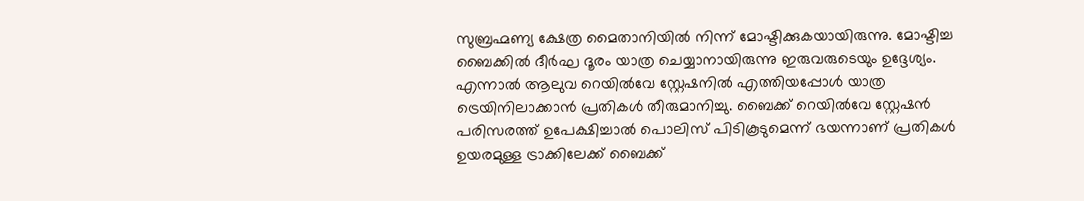സുബ്രഹ്മണ്യ ക്ഷേത്ര മൈതാനിയിൽ നിന്ന് മോഷ്ടിക്കുകയായിരുന്നു. മോഷ്ടിച്ച ബൈക്കിൽ ദീർഘ ദൂരം യാത്ര ചെയ്യാനായിരുന്നു ഇരുവരുടെയും ഉദ്ദേശ്യം.
എന്നാൽ ആലുവ റെയിൽവേ സ്റ്റേഷനിൽ എത്തിയപ്പോൾ യാത്ര ട്രെയിനിലാക്കാൻ പ്രതികൾ തീരുമാനിച്ചു. ബൈക്ക് റെയിൽവേ സ്റ്റേഷൻ പരിസരത്ത് ഉപേക്ഷിച്ചാൽ പൊലിസ് പിടികൂടുമെന്ന് ഭയന്നാണ് പ്രതികൾ ഉയരമുള്ള ട്രാക്കിലേക്ക് ബൈക്ക്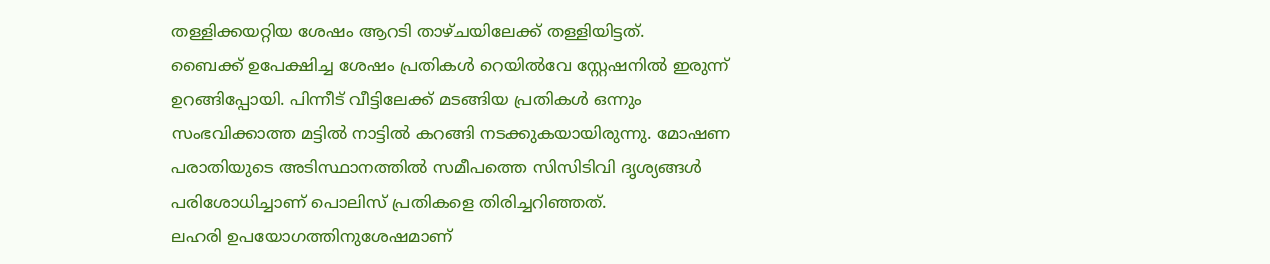തള്ളിക്കയറ്റിയ ശേഷം ആറടി താഴ്ചയിലേക്ക് തള്ളിയിട്ടത്.
ബൈക്ക് ഉപേക്ഷിച്ച ശേഷം പ്രതികൾ റെയിൽവേ സ്റ്റേഷനിൽ ഇരുന്ന് ഉറങ്ങിപ്പോയി. പിന്നീട് വീട്ടിലേക്ക് മടങ്ങിയ പ്രതികൾ ഒന്നും സംഭവിക്കാത്ത മട്ടിൽ നാട്ടിൽ കറങ്ങി നടക്കുകയായിരുന്നു. മോഷണ പരാതിയുടെ അടിസ്ഥാനത്തിൽ സമീപത്തെ സിസിടിവി ദൃശ്യങ്ങൾ പരിശോധിച്ചാണ് പൊലിസ് പ്രതികളെ തിരിച്ചറിഞ്ഞത്.
ലഹരി ഉപയോഗത്തിനുശേഷമാണ്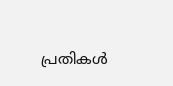പ്രതികൾ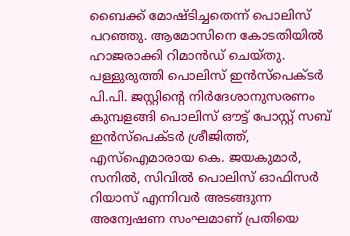ബൈക്ക് മോഷ്ടിച്ചതെന്ന് പൊലിസ് പറഞ്ഞു. ആമോസിനെ കോടതിയിൽ ഹാജരാക്കി റിമാൻഡ് ചെയ്തു. പള്ളുരുത്തി പൊലിസ് ഇൻസ്പെക്ടർ പി.പി. ജസ്റ്റിന്റെ നിർദേശാനുസരണം കുമ്പളങ്ങി പൊലിസ് ഔട്ട് പോസ്റ്റ് സബ് ഇൻസ്പെക്ടർ ശ്രീജിത്ത്, എസ്ഐമാരായ കെ. ജയകുമാർ, സനിൽ, സിവിൽ പൊലിസ് ഓഫിസർ റിയാസ് എന്നിവർ അടങ്ങുന്ന അന്വേഷണ സംഘമാണ് പ്രതിയെ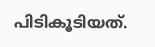പിടികൂടിയത്.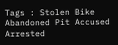Tags : Stolen Bike Abandoned Pit Accused Arrested